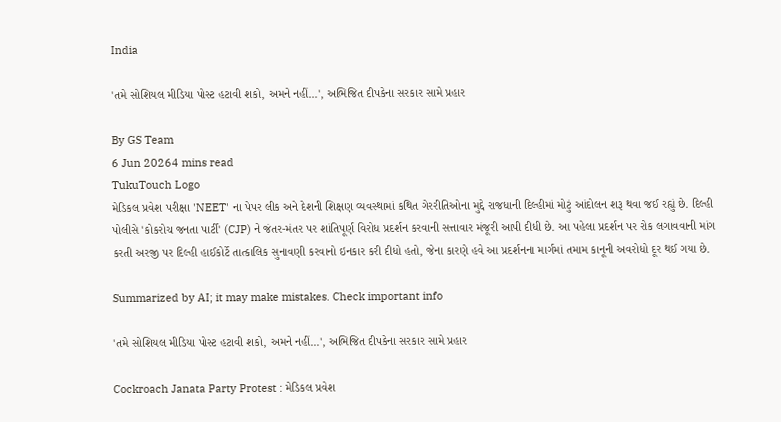India

'તમે સોશિયલ મીડિયા પોસ્ટ હટાવી શકો, અમને નહીં...', અભિજિત દીપકેના સરકાર સામે પ્રહાર

By GS Team
6 Jun 20264 mins read
TukuTouch Logo
મેડિકલ પ્રવેશ પરીક્ષા 'NEET' ના પેપર લીક અને દેશની શિક્ષણ વ્યવસ્થામાં કથિત ગેરરીતિઓના મુદ્દે રાજધાની દિલ્હીમાં મોટું આંદોલન શરૂ થવા જઈ રહ્યું છે. દિલ્હી પોલીસે 'કોકરોચ જનતા પાર્ટી' (CJP) ને જંતર-મંતર પર શાંતિપૂર્ણ વિરોધ પ્રદર્શન કરવાની સત્તાવાર મંજૂરી આપી દીધી છે. આ પહેલા પ્રદર્શન પર રોક લગાવવાની માંગ કરતી અરજી પર દિલ્હી હાઈકોર્ટે તાત્કાલિક સુનાવણી કરવાનો ઇનકાર કરી દીધો હતો, જેના કારણે હવે આ પ્રદર્શનના માર્ગમાં તમામ કાનૂની અવરોધો દૂર થઈ ગયા છે.

Summarized by AI; it may make mistakes. Check important info

'તમે સોશિયલ મીડિયા પોસ્ટ હટાવી શકો, અમને નહીં...', અભિજિત દીપકેના સરકાર સામે પ્રહાર

Cockroach Janata Party Protest : મેડિકલ પ્રવેશ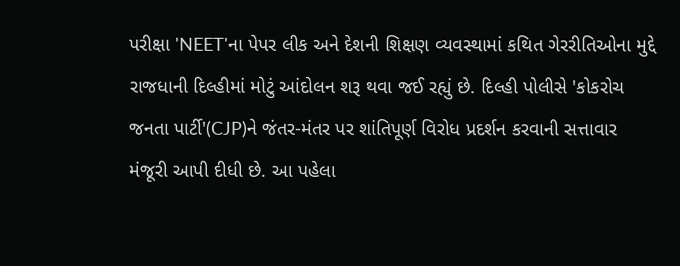પરીક્ષા 'NEET'ના પેપર લીક અને દેશની શિક્ષણ વ્યવસ્થામાં કથિત ગેરરીતિઓના મુદ્દે રાજધાની દિલ્હીમાં મોટું આંદોલન શરૂ થવા જઈ રહ્યું છે. દિલ્હી પોલીસે 'કોકરોચ જનતા પાર્ટી'(CJP)ને જંતર-મંતર પર શાંતિપૂર્ણ વિરોધ પ્રદર્શન કરવાની સત્તાવાર મંજૂરી આપી દીધી છે. આ પહેલા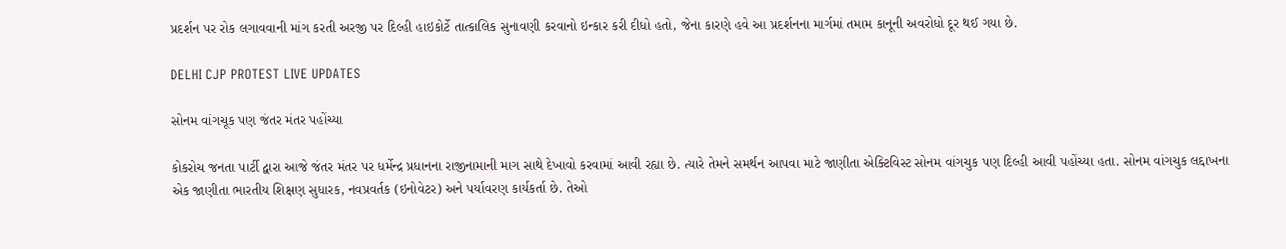પ્રદર્શન પર રોક લગાવવાની માંગ કરતી અરજી પર દિલ્હી હાઇકોર્ટે તાત્કાલિક સુનાવણી કરવાનો ઇન્કાર કરી દીધો હતો, જેના કારણે હવે આ પ્રદર્શનના માર્ગમાં તમામ કાનૂની અવરોધો દૂર થઈ ગયા છે.

DELHI CJP PROTEST LIVE UPDATES

સોનમ વાંગચૂક પણ જંતર મંતર પહોંચ્યા

કોકરોચ જનતા પાર્ટી દ્વારા આજે જંતર મંતર પર ધર્મેન્દ્ર પ્રધાનના રાજીનામાની માગ સાથે દેખાવો કરવામાં આવી રહ્યા છે. ત્યારે તેમને સમર્થન આપવા માટે જાણીતા એક્ટિવિસ્ટ સોનમ વાંગચુક પણ દિલ્હી આવી પહોંચ્યા હતા. સોનમ વાંગચુક લદ્દાખના એક જાણીતા ભારતીય શિક્ષણ સુધારક, નવપ્રવર્તક (ઇનોવેટર) અને પર્યાવરણ કાર્યકર્તા છે. તેઓ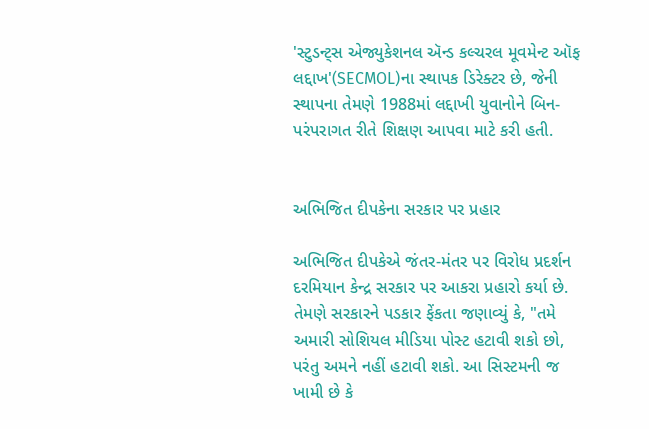'સ્ટુડન્ટ્સ એજ્યુકેશનલ ઍન્ડ કલ્ચરલ મૂવમેન્ટ ઑફ લદ્દાખ'(SECMOL)ના સ્થાપક ડિરેક્ટર છે, જેની સ્થાપના તેમણે 1988માં લદ્દાખી યુવાનોને બિન-પરંપરાગત રીતે શિક્ષણ આપવા માટે કરી હતી.


અભિજિત દીપકેના સરકાર પર પ્રહાર

અભિજિત દીપકેએ જંતર-મંતર પર વિરોધ પ્રદર્શન દરમિયાન કેન્દ્ર સરકાર પર આકરા પ્રહારો કર્યા છે. તેમણે સરકારને પડકાર ફેંકતા જણાવ્યું કે, "તમે અમારી સોશિયલ મીડિયા પોસ્ટ હટાવી શકો છો, પરંતુ અમને નહીં હટાવી શકો. આ સિસ્ટમની જ ખામી છે કે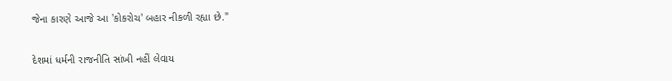જેના કારણે આજે આ 'કોકરોચ' બહાર નીકળી રહ્યા છે."

દેશમાં ધર્મની રાજનીતિ સાંખી નહીં લેવાય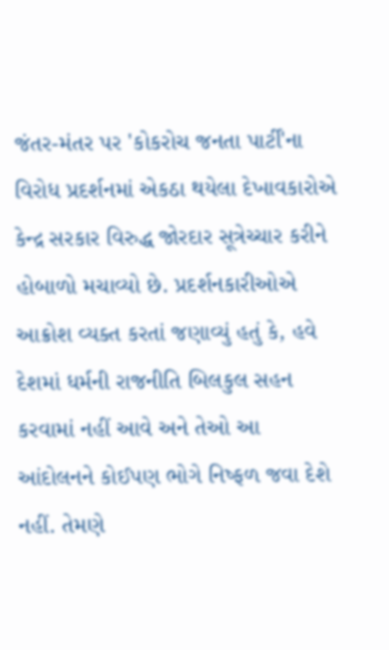જંતર-મંતર પર 'કોકરોચ જનતા પાર્ટી'ના વિરોધ પ્રદર્શનમાં એકઠા થયેલા દેખાવકારોએ કેન્દ્ર સરકાર વિરુદ્ધ જોરદાર સૂત્રેચ્ચાર કરીને હોબાળો મચાવ્યો છે. પ્રદર્શનકારીઓએ આક્રોશ વ્યક્ત કરતાં જણાવ્યું હતું કે, હવે દેશમાં ધર્મની રાજનીતિ બિલકુલ સહન કરવામાં નહીં આવે અને તેઓ આ આંદોલનને કોઈપણ ભોગે નિષ્ફળ જવા દેશે નહીં. તેમણે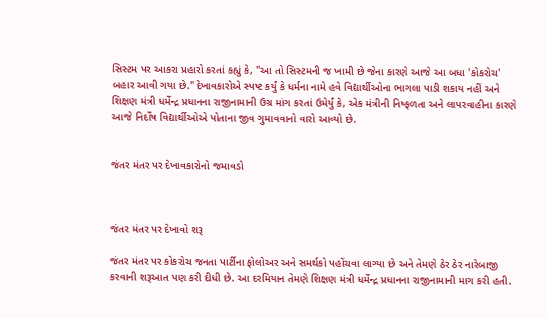સિસ્ટમ પર આકરા પ્રહારો કરતાં કહ્યું કે, "આ તો સિસ્ટમની જ ખામી છે જેના કારણે આજે આ બધા 'કોકરોચ' બહાર આવી ગયા છે." દેખાવકારોએ સ્પષ્ટ કર્યું કે ધર્મના નામે હવે વિદ્યાર્થીઓના ભાગલા પાડી શકાય નહીં અને શિક્ષણ મંત્રી ધર્મેન્દ્ર પ્રધાનના રાજીનામાની ઉગ્ર માંગ કરતાં ઉમેર્યું કે, એક મંત્રીની નિષ્ફળતા અને લાપરવાહીના કારણે આજે નિર્દોષ વિદ્યાર્થીઓએ પોતાના જીવ ગુમાવવાનો વારો આવ્યો છે.


જંતર મંતર પર દેખાવકારોનો જમાવડો



જંતર મંતર પર દેખાવો શરૂ

જંતર મંતર પર કોકરોચ જનતા પાર્ટીના ફોલોઅર અને સમર્થકો પહોંચવા લાગ્યા છે અને તેમણે ઠેર ઠેર નારેબાજી કરવાની શરૂઆત પણ કરી દીધી છે. આ દરમિયાન તેમણે શિક્ષણ મંત્રી ધર્મેન્દ્ર પ્રધાનના રાજીનામાની માગ કરી હતી.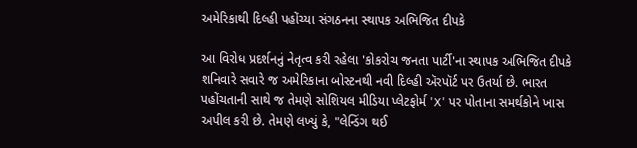અમેરિકાથી દિલ્હી પહોંચ્યા સંગઠનના સ્થાપક અભિજિત દીપકે

આ વિરોધ પ્રદર્શનનું નેતૃત્વ કરી રહેલા 'કોકરોચ જનતા પાર્ટી'ના સ્થાપક અભિજિત દીપકે શનિવારે સવારે જ અમેરિકાના બોસ્ટનથી નવી દિલ્હી ઍરપૉર્ટ પર ઉતર્યા છે. ભારત પહોંચતાની સાથે જ તેમણે સોશિયલ મીડિયા પ્લેટફોર્મ 'X' પર પોતાના સમર્થકોને ખાસ અપીલ કરી છે. તેમણે લખ્યું કે, "લેન્ડિંગ થઈ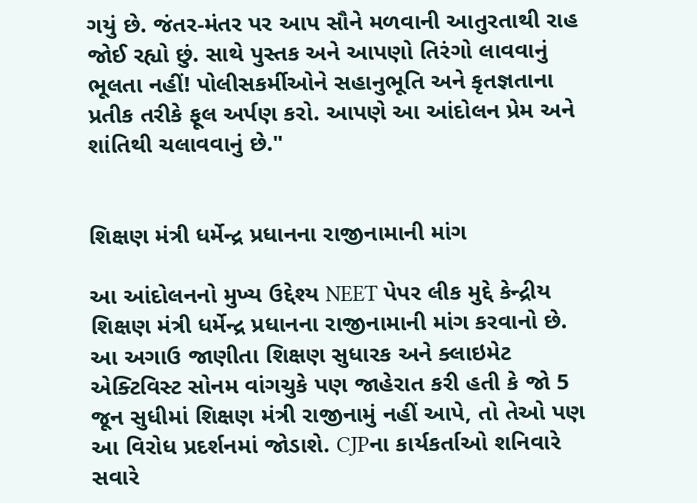ગયું છે. જંતર-મંતર પર આપ સૌને મળવાની આતુરતાથી રાહ જોઈ રહ્યો છું. સાથે પુસ્તક અને આપણો તિરંગો લાવવાનું ભૂલતા નહીં! પોલીસકર્મીઓને સહાનુભૂતિ અને કૃતજ્ઞતાના પ્રતીક તરીકે ફૂલ અર્પણ કરો. આપણે આ આંદોલન પ્રેમ અને શાંતિથી ચલાવવાનું છે."


શિક્ષણ મંત્રી ધર્મેન્દ્ર પ્રધાનના રાજીનામાની માંગ

આ આંદોલનનો મુખ્ય ઉદ્દેશ્ય NEET પેપર લીક મુદ્દે કેન્દ્રીય શિક્ષણ મંત્રી ધર્મેન્દ્ર પ્રધાનના રાજીનામાની માંગ કરવાનો છે. આ અગાઉ જાણીતા શિક્ષણ સુધારક અને ક્લાઇમેટ એક્ટિવિસ્ટ સોનમ વાંગચુકે પણ જાહેરાત કરી હતી કે જો 5 જૂન સુધીમાં શિક્ષણ મંત્રી રાજીનામું નહીં આપે, તો તેઓ પણ આ વિરોધ પ્રદર્શનમાં જોડાશે. CJPના કાર્યકર્તાઓ શનિવારે સવારે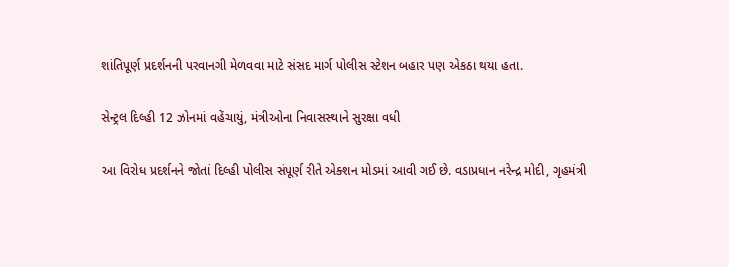શાંતિપૂર્ણ પ્રદર્શનની પરવાનગી મેળવવા માટે સંસદ માર્ગ પોલીસ સ્ટેશન બહાર પણ એકઠા થયા હતા.

સેન્ટ્રલ દિલ્હી 12 ઝોનમાં વહેંચાયું, મંત્રીઓના નિવાસસ્થાને સુરક્ષા વધી

આ વિરોધ પ્રદર્શનને જોતાં દિલ્હી પોલીસ સંપૂર્ણ રીતે એક્શન મોડમાં આવી ગઈ છે. વડાપ્રધાન નરેન્દ્ર મોદી, ગૃહમંત્રી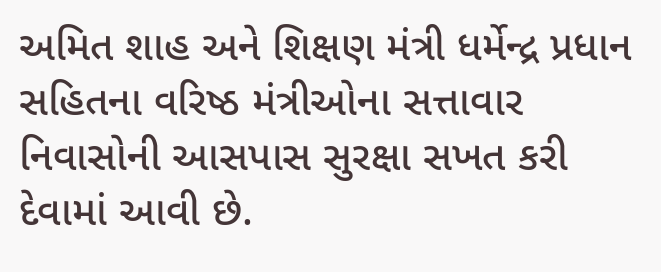અમિત શાહ અને શિક્ષણ મંત્રી ધર્મેન્દ્ર પ્રધાન સહિતના વરિષ્ઠ મંત્રીઓના સત્તાવાર નિવાસોની આસપાસ સુરક્ષા સખત કરી દેવામાં આવી છે.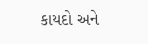કાયદો અને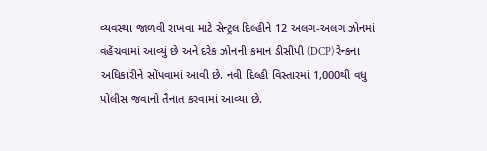વ્યવસ્થા જાળવી રાખવા માટે સેન્ટ્રલ દિલ્હીને 12 અલગ-અલગ ઝોનમાં વહેંચવામાં આવ્યું છે અને દરેક ઝોનની કમાન ડીસીપી (DCP) રેન્કના અધિકારીને સોંપવામાં આવી છે. નવી દિલ્હી વિસ્તારમાં 1,000થી વધુ પોલીસ જવાનો તૈનાત કરવામાં આવ્યા છે.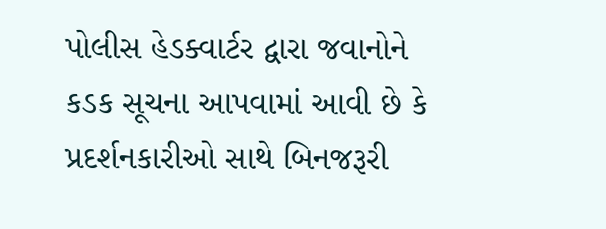પોલીસ હેડક્વાર્ટર દ્વારા જવાનોને કડક સૂચના આપવામાં આવી છે કે પ્રદર્શનકારીઓ સાથે બિનજરૂરી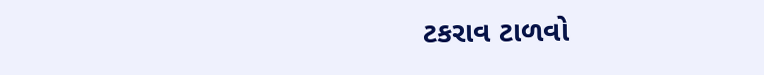ટકરાવ ટાળવો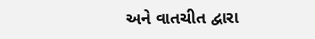અને વાતચીત દ્વારા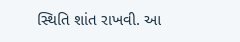સ્થિતિ શાંત રાખવી. આ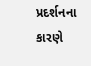પ્રદર્શનના કારણે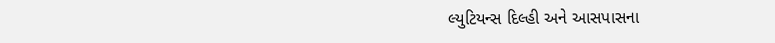લ્યુટિયન્સ દિલ્હી અને આસપાસના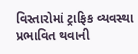વિસ્તારોમાં ટ્રાફિક વ્યવસ્થા પ્રભાવિત થવાની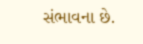સંભાવના છે.